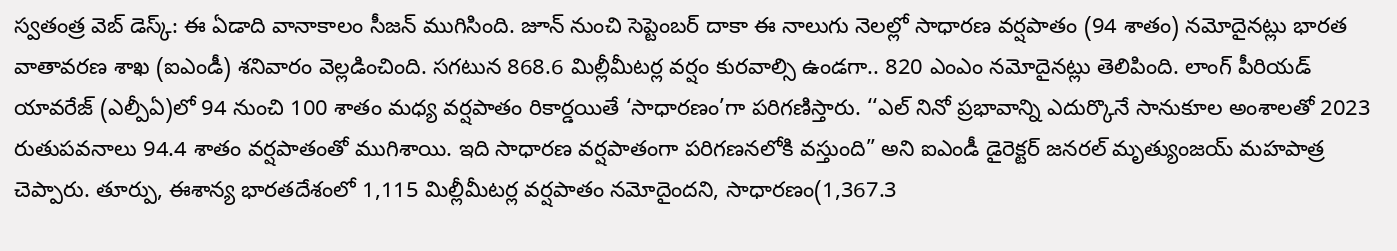స్వతంత్ర వెబ్ డెస్క్: ఈ ఏడాది వానాకాలం సీజన్ ముగిసింది. జూన్ నుంచి సెప్టెంబర్ దాకా ఈ నాలుగు నెలల్లో సాధారణ వర్షపాతం (94 శాతం) నమోదైనట్లు భారత వాతావరణ శాఖ (ఐఎండీ) శనివారం వెల్లడించింది. సగటున 868.6 మిల్లీమీటర్ల వర్షం కురవాల్సి ఉండగా.. 820 ఎంఎం నమోదైనట్లు తెలిపింది. లాంగ్ పీరియడ్ యావరేజ్ (ఎల్పీఏ)లో 94 నుంచి 100 శాతం మధ్య వర్షపాతం రికార్డయితే ‘సాధారణం’గా పరిగణిస్తారు. ‘‘ఎల్ నినో ప్రభావాన్ని ఎదుర్కొనే సానుకూల అంశాలతో 2023 రుతుపవనాలు 94.4 శాతం వర్షపాతంతో ముగిశాయి. ఇది సాధారణ వర్షపాతంగా పరిగణనలోకి వస్తుంది” అని ఐఎండీ డైరెక్టర్ జనరల్ మృత్యుంజయ్ మహపాత్ర చెప్పారు. తూర్పు, ఈశాన్య భారతదేశంలో 1,115 మిల్లీమీటర్ల వర్షపాతం నమోదైందని, సాధారణం(1,367.3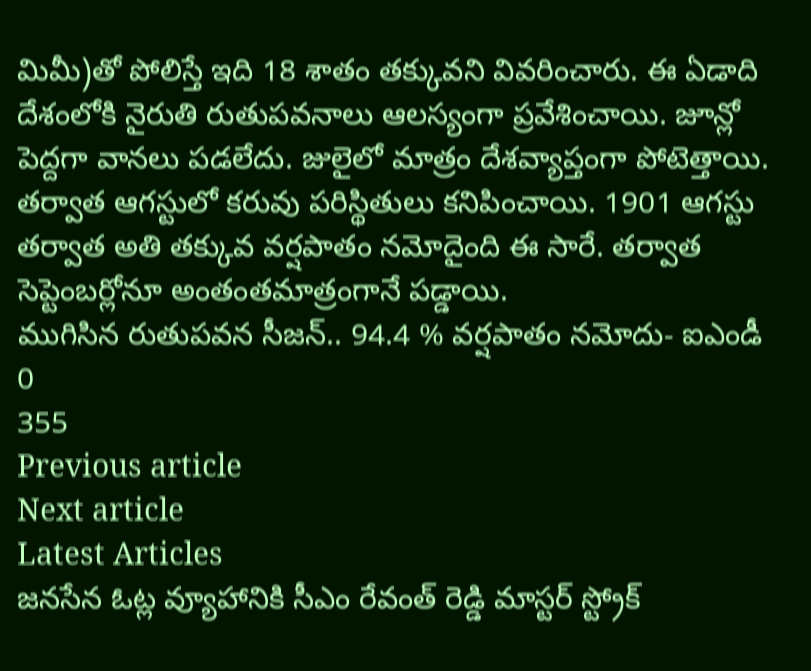మిమీ)తో పోలిస్తే ఇది 18 శాతం తక్కువని వివరించారు. ఈ ఏడాది దేశంలోకి నైరుతి రుతుపవనాలు ఆలస్యంగా ప్రవేశించాయి. జూన్లో పెద్దగా వానలు పడలేదు. జులైలో మాత్రం దేశవ్యాప్తంగా పోటెత్తాయి. తర్వాత ఆగస్టులో కరువు పరిస్థితులు కనిపించాయి. 1901 ఆగస్టు తర్వాత అతి తక్కువ వర్షపాతం నమోదైంది ఈ సారే. తర్వాత సెప్టెంబర్లోనూ అంతంతమాత్రంగానే పడ్డాయి.
ముగిసిన రుతుపవన సీజన్.. 94.4 % వర్షపాతం నమోదు- ఐఎండీ
0
355
Previous article
Next article
Latest Articles
జనసేన ఓట్ల వ్యూహానికి సీఎం రేవంత్ రెడ్డి మాస్టర్ స్ట్రోక్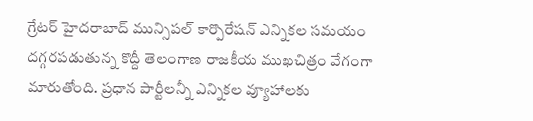గ్రేటర్ హైదరాబాద్ మున్సిపల్ కార్పొరేషన్ ఎన్నికల సమయం దగ్గరపడుతున్న కొద్దీ తెలంగాణ రాజకీయ ముఖచిత్రం వేగంగా మారుతోంది. ప్రధాన పార్టీలన్నీ ఎన్నికల వ్యూహాలకు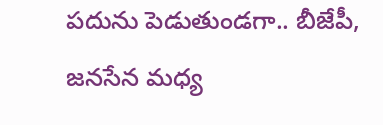పదును పెడుతుండగా.. బీజేపీ, జనసేన మధ్య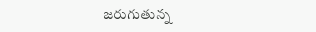జరుగుతున్న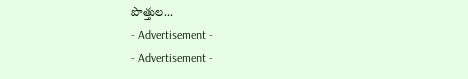పొత్తుల...
- Advertisement -
- Advertisement -